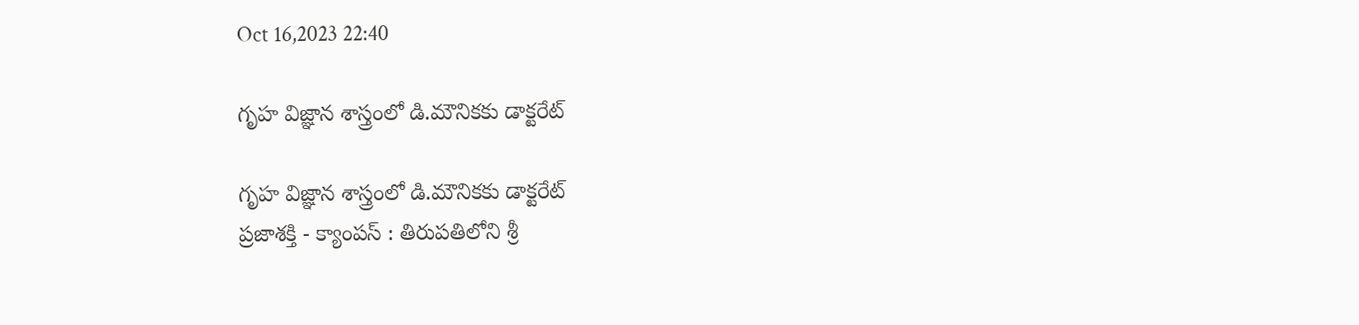Oct 16,2023 22:40

గృహ విజ్ఞాన శాస్త్రంలో డి.మౌనికకు డాక్టరేట్‌

గృహ విజ్ఞాన శాస్త్రంలో డి.మౌనికకు డాక్టరేట్‌
ప్రజాశక్తి - క్యాంపస్‌ : తిరుపతిలోని శ్రీ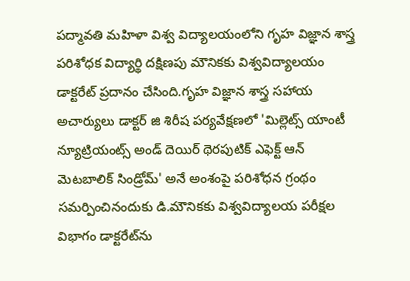పద్మావతి మహిళా విశ్వ విద్యాలయంలోని గృహ విజ్ఞాన శాస్త్ర పరిశోధక విద్యార్థి దక్షిణపు మౌనికకు విశ్వవిద్యాలయం డాక్టరేట్‌ ప్రదానం చేసింది.గృహ విజ్ఞాన శాస్త్ర సహాయ అచార్యులు డాక్టర్‌ జి శిరీష పర్యవేక్షణలో 'మిల్లెట్స్‌ యాంటీ న్యూట్రియంట్స్‌ అండ్‌ దెయిర్‌ థెరపుటిక్‌ ఎఫెక్ట్‌ ఆన్‌ మెటబాలిక్‌ సిండ్రోమ్‌' అనే అంశంపై పరిశోధన గ్రంథం సమర్పించినందుకు డి.మౌనికకు విశ్వవిద్యాలయ పరీక్షల విభాగం డాక్టరేట్‌ను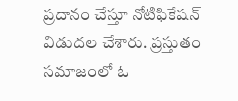ప్రదానం చేస్తూ నోటిఫికేషన్‌ విడుదల చేశారు. ప్రస్తుతం సమాజంలో ఓ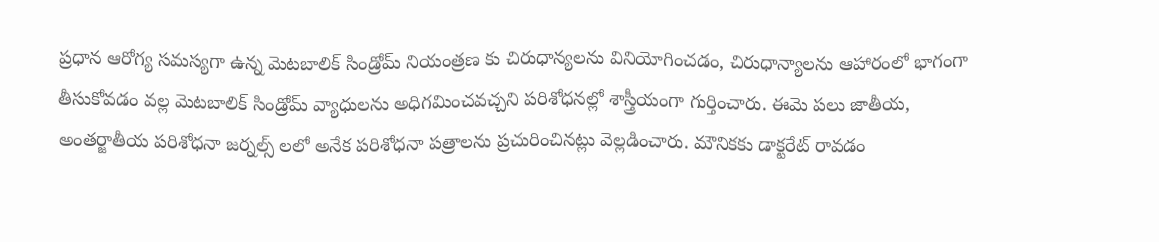ప్రధాన ఆరోగ్య సమస్యగా ఉన్న మెటబాలిక్‌ సిండ్రోమ్‌ నియంత్రణ కు చిరుధాన్యలను వినియోగించడం, చిరుధాన్యాలను ఆహారంలో భాగంగా తీసుకోవడం వల్ల మెటబాలిక్‌ సిండ్రోమ్‌ వ్యాధులను అధిగమించవచ్చని పరిశోధనల్లో శాస్త్రీయంగా గుర్తించారు. ఈమె పలు జాతీయ, అంతర్జాతీయ పరిశోధనా జర్నల్స్‌ లలో అనేక పరిశోధనా పత్రాలను ప్రచురించినట్లు వెల్లడించారు. మౌనికకు డాక్టరేట్‌ రావడం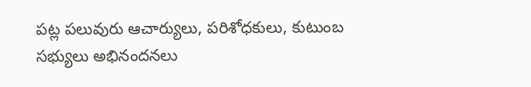పట్ల పలువురు ఆచార్యులు, పరిశోధకులు, కుటుంబ సభ్యులు అభినందనలు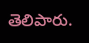తెలిపారు.